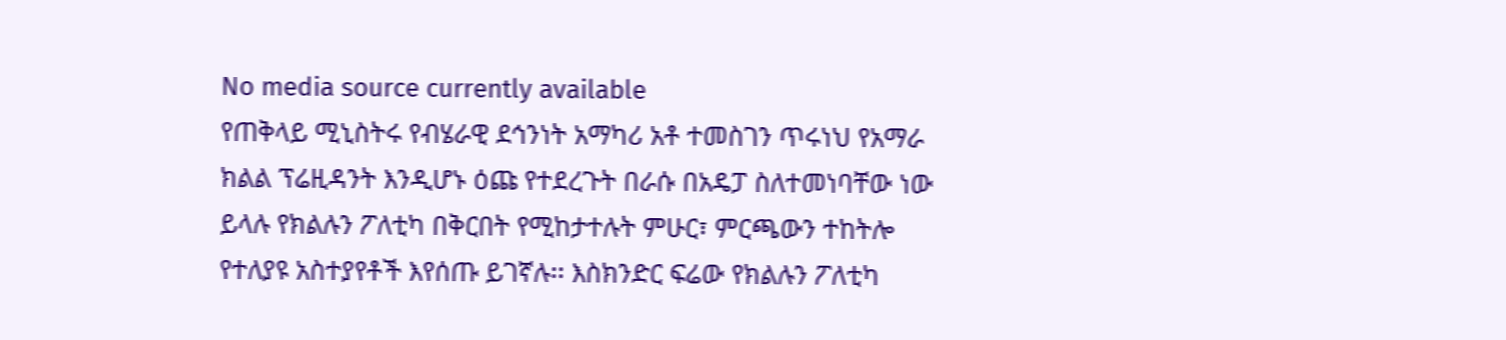No media source currently available
የጠቅላይ ሚኒስትሩ የብሄራዊ ደኅንነት አማካሪ አቶ ተመስገን ጥሩነህ የአማራ ክልል ፕሬዚዳንት እንዲሆኑ ዕጩ የተደረጉት በራሱ በአዴፓ ስለተመነባቸው ነው ይላሉ የክልሉን ፖለቲካ በቅርበት የሚከታተሉት ምሁር፣ ምርጫውን ተከትሎ የተለያዩ አስተያየቶች እየሰጡ ይገኛሉ፡፡ እስክንድር ፍሬው የክልሉን ፖለቲካ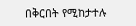በቅርበት የሚከታተሉ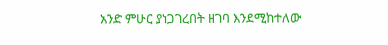አንድ ምሁር ያነጋገረበት ዘገባ እንደሚከተለው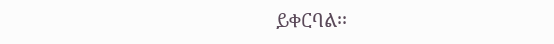ይቀርባል፡፡